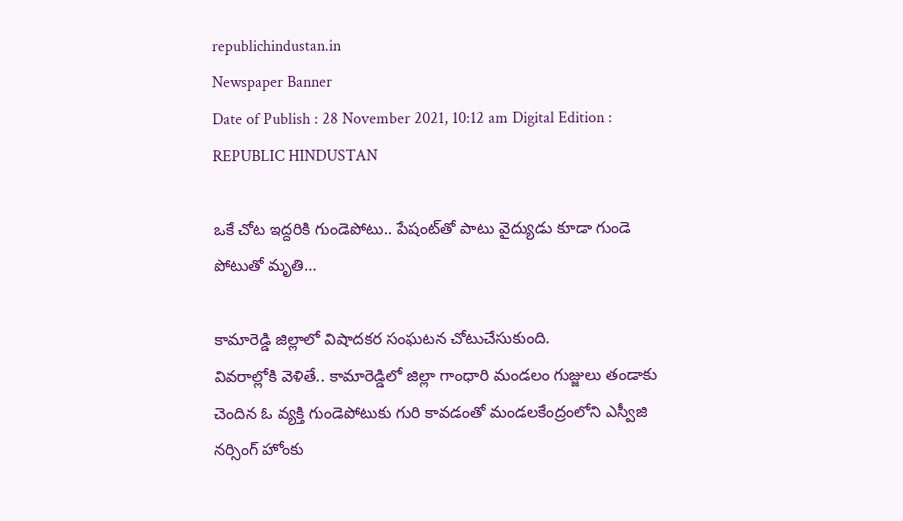republichindustan.in
Newspaper Banner
Date of Publish : 28 November 2021, 10:12 am Digital Edition : REPUBLIC HINDUSTAN

ఒకే చోట ఇద్దరికి గుండెపోటు.. పేషంట్‌తో పాటు వైద్యుడు కూడా గుండె పోటుతో మృతి…

కామారెడ్డి జిల్లాలో విషాదకర సంఘటన చోటుచేసుకుంది.
వివరాల్లోకి వెళితే.. కామారెడ్డిలో జిల్లా గాంధారి మండలం గుజ్జులు తండాకు చెందిన ఓ వ్యక్తి గుండెపోటుకు గురి కావడంతో మండలకేంద్రంలోని ఎస్వీజి నర్సింగ్ హోంకు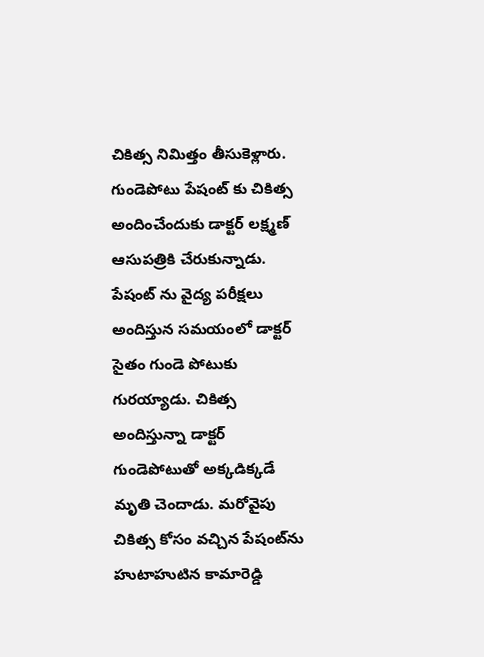చికిత్స నిమిత్తం తీసుకెళ్లారు.
గుండెపోటు పేషంట్ కు చికిత్స అందించేందుకు డాక్టర్ లక్ష్మణ్ ఆసుపత్రికి చేరుకున్నాడు. పేషంట్ ను వైద్య పరీక్షలు అందిస్తున సమయంలో డాక్టర్ సైతం గుండె పోటుకు గురయ్యాడు. చికిత్స అందిస్తున్నా డాక్టర్ గుండెపోటుతో అక్కడిక్కడే మృతి చెందాడు. మరోవైపు చికిత్స కోసం వచ్చిన పేషంట్‌ను హుటాహుటిన కామారెడ్డి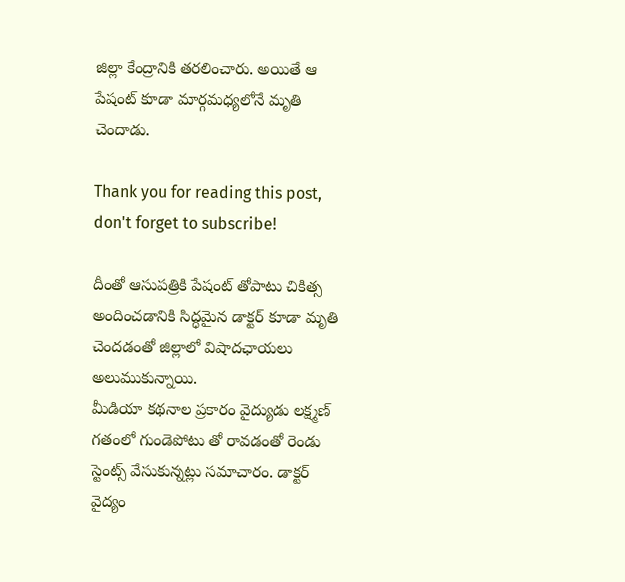జిల్లా కేంద్రానికి తరలించారు. అయితే ఆ పేషంట్ కూడా మార్గమధ్యలోనే మృతి చెందాడు.

Thank you for reading this post, don't forget to subscribe!

దీంతో ఆసుపత్రికి పేషంట్ తోపాటు చికిత్స అందించడానికి సిద్ధమైన డాక్టర్ కూడా మృతి చెందడంతో జిల్లాలో విషాదఛాయలు అలుముకున్నాయి.
మీడియా కథనాల ప్రకారం వైద్యుడు లక్ష్మణ్ గతంలో గుండెపోటు తో రావడంతో రెండు స్టెంట్స్ వేసుకున్నట్లు సమాచారం. డాక్టర్ వైద్యం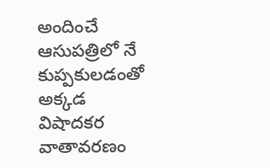అందించే ఆసుపత్రిలో నే కుప్పకులడంతో అక్కడ విషాదకర వాతావరణం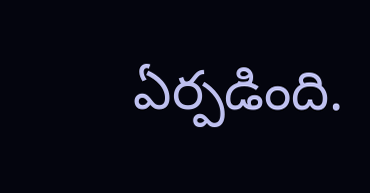ఏర్పడింది.